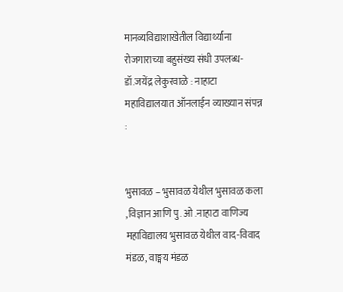मानव्यविद्याशाखेतील विद्यार्थ्यांना रोजगाराच्या बहुसंख्य संधी उपलब्ध- डॉ.जयेंद्र लेकुरवाळे : नाहाटा महाविद्यालयात ऑनलाईन व्याख्यान संपन्न :


भुसावळ – भुसावळ येथील भुसावळ कला ,विज्ञान आणि पु. ओ .नाहाटा वाणिज्य महाविद्यालय भुसावळ येथील वाद-विवाद मंडळ, वाङ्मय मंडळ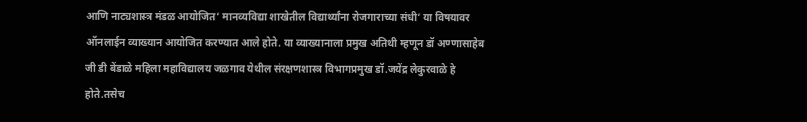आणि नाट्यशास्त्र मंडळ आयोजित’ मानव्यविद्या शाखेतील विद्यार्थ्यांना रोजगाराच्या संधी’ या विषयावर ऑनलाईन व्याख्यान आयोजित करण्यात आले होते. या व्याख्यानाला प्रमुख अतिथी म्हणून डॉ अण्णासाहेब जी डी बेंडाळे महिला महाविद्यालय जळगाव येथील संरक्षणशास्त्र विभागप्रमुख डॉ.जयेंद्र लेकुरवाळे हे होते.तसेच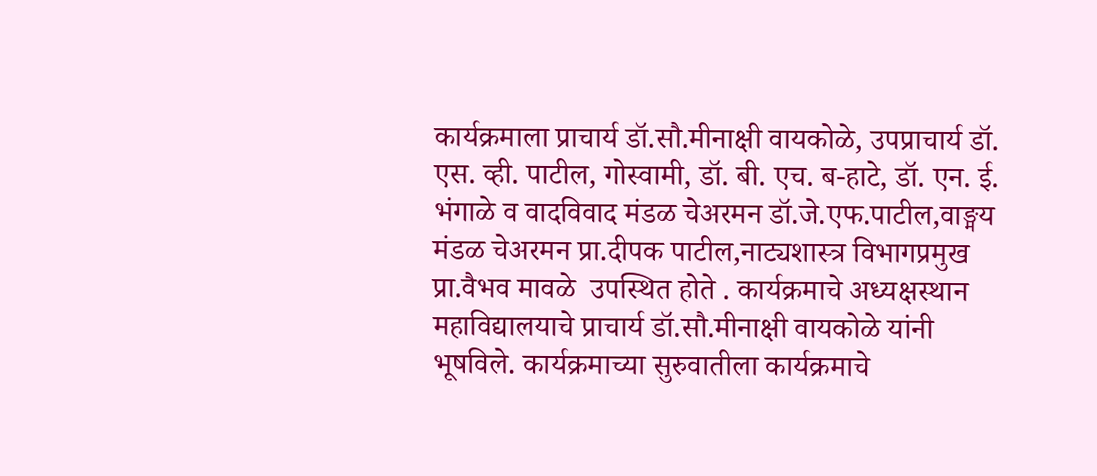कार्यक्रमाला प्राचार्य डॉ.सौ.मीनाक्षी वायकोळे, उपप्राचार्य डॉ. एस. व्ही. पाटील, गोस्वामी, डॉ. बी. एच. ब-हाटे, डॉ. एन. ई. भंगाळे व वादविवाद मंडळ चेअरमन डॉ.जे.एफ.पाटील,वाङ्मय मंडळ चेअरमन प्रा.दीपक पाटील,नाट्यशास्त्र विभागप्रमुख प्रा.वैभव मावळे  उपस्थित होते . कार्यक्रमाचे अध्यक्षस्थान महाविद्यालयाचे प्राचार्य डॉ.सौ.मीनाक्षी वायकोळे यांनी भूषविले. कार्यक्रमाच्या सुरुवातीला कार्यक्रमाचे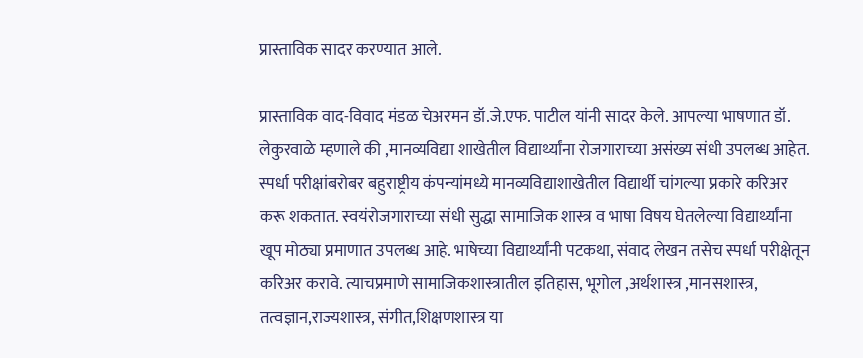प्रास्ताविक सादर करण्यात आले.

प्रास्ताविक वाद-विवाद मंडळ चेअरमन डॉ.जे.एफ. पाटील यांनी सादर केले. आपल्या भाषणात डॉ. लेकुरवाळे म्हणाले की ,मानव्यविद्या शाखेतील विद्यार्थ्यांना रोजगाराच्या असंख्य संधी उपलब्ध आहेत. स्पर्धा परीक्षांबरोबर बहुराष्ट्रीय कंपन्यांमध्ये मानव्यविद्याशाखेतील विद्यार्थी चांगल्या प्रकारे करिअर करू शकतात. स्वयंरोजगाराच्या संधी सुद्धा सामाजिक शास्त्र व भाषा विषय घेतलेल्या विद्यार्थ्यांना खूप मोठ्या प्रमाणात उपलब्ध आहे. भाषेच्या विद्यार्थ्यांनी पटकथा, संवाद लेखन तसेच स्पर्धा परीक्षेतून  करिअर करावे. त्याचप्रमाणे सामाजिकशास्त्रातील इतिहास, भूगोल ,अर्थशास्त्र ,मानसशास्त्र, तत्वज्ञान,राज्यशास्त्र, संगीत,शिक्षणशास्त्र या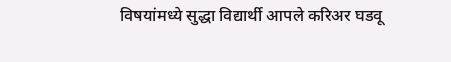विषयांमध्ये सुद्धा विद्यार्थी आपले करिअर घडवू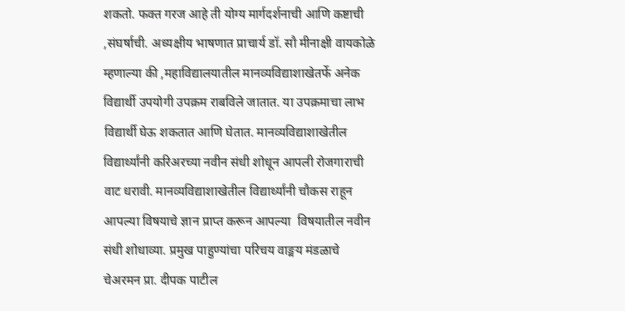शकतो. फक्त गरज आहे ती योग्य मार्गदर्शनाची आणि कष्टाची ,संघर्षाची. अध्यक्षीय भाषणात प्राचार्य डॉ. सौ मीनाक्षी वायकोळे म्हणाल्या की ,महाविद्यालयातील मानव्यविद्याशाखेतर्फे अनेक विद्यार्थी उपयोगी उपक्रम राबविले जातात. या उपक्रमाचा लाभ विद्यार्थी घेऊ शकतात आणि घेतात. मानव्यविद्याशाखेतील विद्यार्थ्यांनी करिअरच्या नवीन संधी शोधून आपली रोजगाराची वाट धरावी. मानव्यविद्याशाखेतील विद्यार्थ्यांनी चौकस राहून आपल्या विषयाचे ज्ञान प्राप्त करून आपल्या  विषयातील नवीन संधी शोधाव्या. प्रमुख पाहुण्यांचा परिचय वाङ्मय मंडळाचे चेअरमन प्रा. दीपक पाटील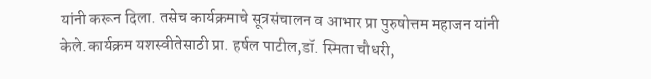यांनी करून दिला. तसेच कार्यक्रमाचे सूत्रसंचालन व आभार प्रा पुरुषोत्तम महाजन यांनी केले.कार्यक्रम यशस्वीतेसाठी प्रा. हर्षल पाटील,डॉ. स्मिता चौधरी,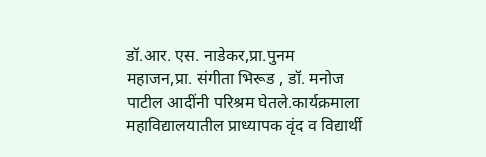डॉ.आर. एस. नाडेकर,प्रा.पुनम महाजन,प्रा. संगीता भिरूड , डॉ. मनोज पाटील आदींनी परिश्रम घेतले.कार्यक्रमाला महाविद्यालयातील प्राध्यापक वृंद व विद्यार्थी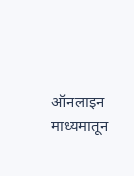ऑनलाइन माध्यमातून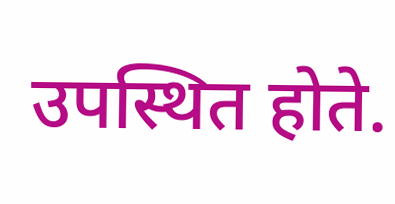उपस्थित होते.